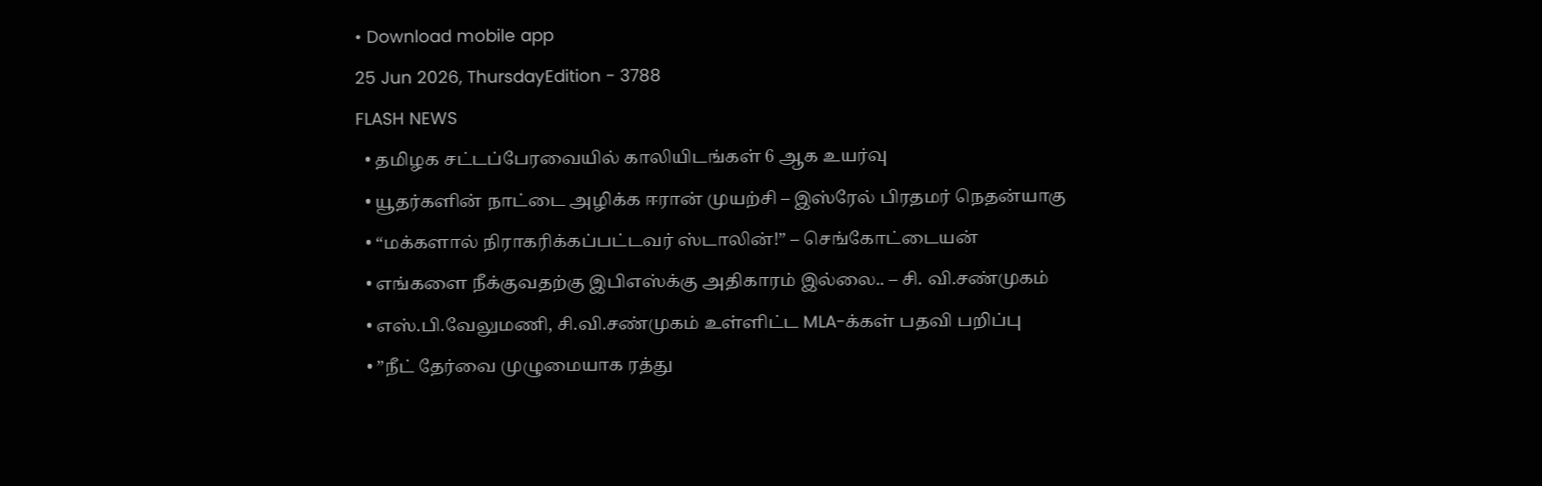• Download mobile app
25 Jun 2026, ThursdayEdition - 3788
FLASH NEWS
  • தமிழக சட்டப்பேரவையில் காலியிடங்கள் 6 ஆக உயர்வு
  • யூதர்களின் நாட்டை அழிக்க ஈரான் முயற்சி – இஸ்ரேல் பிரதமர் நெதன்யாகு
  • “மக்களால் நிராகரிக்கப்பட்டவர் ஸ்டாலின்!” – செங்கோட்டையன்
  • எங்களை நீக்குவதற்கு இபிஎஸ்க்கு அதிகாரம் இல்லை.. – சி. வி.சண்முகம்
  • எஸ்.பி.வேலுமணி, சி.வி.சண்முகம் உள்ளிட்ட MLA-க்கள் பதவி பறிப்பு
  • ”நீட் தேர்வை முழுமையாக ரத்து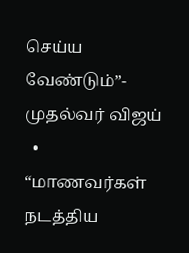செய்ய வேண்டும்”- முதல்வர் விஜய்
  • “மாணவர்கள் நடத்திய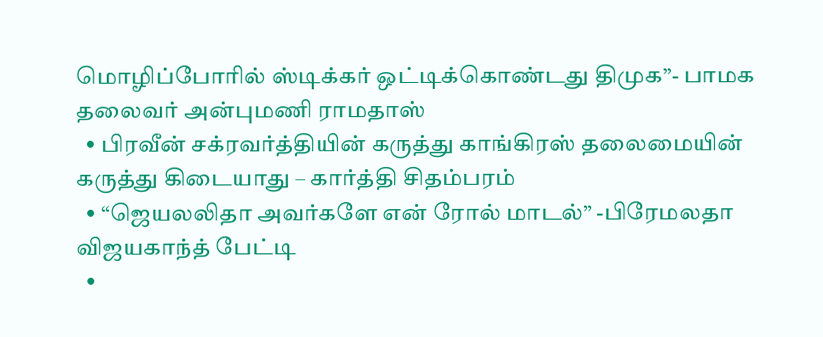மொழிப்போரில் ஸ்டிக்கர் ஒட்டிக்கொண்டது திமுக”- பாமக தலைவர் அன்புமணி ராமதாஸ்
  • பிரவீன் சக்ரவர்த்தியின் கருத்து காங்கிரஸ் தலைமையின் கருத்து கிடையாது – கார்த்தி சிதம்பரம்
  • “ஜெயலலிதா அவர்களே என் ரோல் மாடல்” -பிரேமலதா விஜயகாந்த் பேட்டி
  •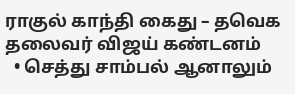ராகுல் காந்தி கைது – தவெக தலைவர் விஜய் கண்டனம்
  • செத்து சாம்பல் ஆனாலும்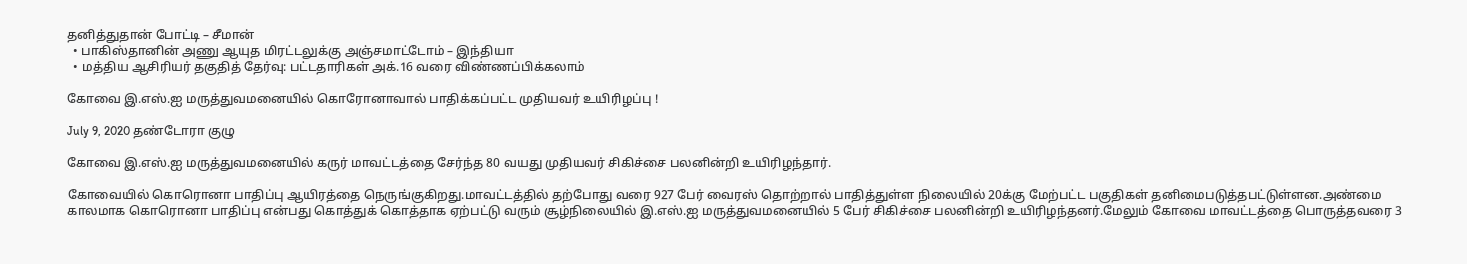தனித்துதான் போட்டி – சீமான்
  • பாகிஸ்தானின் அணு ஆயுத மிரட்டலுக்கு அஞ்சமாட்டோம் – இந்தியா
  • மத்திய ஆசிரியர் தகுதித் தேர்வு: பட்டதாரிகள் அக்.16 வரை விண்ணப்பிக்கலாம்

கோவை இ.எஸ்.ஐ மருத்துவமனையில் கொரோனாவால் பாதிக்கப்பட்ட முதியவர் உயிரிழப்பு !

July 9, 2020 தண்டோரா குழு

கோவை இ.எஸ்.ஐ மருத்துவமனையில் கருர் மாவட்டத்தை சேர்ந்த 80 வயது முதியவர் சிகிச்சை பலனின்றி உயிரிழந்தார்.

கோவையில் கொரொனா பாதிப்பு ஆயிரத்தை நெருங்குகிறது.மாவட்டத்தில் தற்போது வரை 927 பேர் வைரஸ் தொற்றால் பாதித்துள்ள நிலையில் 20க்கு மேற்பட்ட பகுதிகள் தனிமைபடுத்தபட்டுள்ளன.அண்மை காலமாக கொரொனா பாதிப்பு என்பது கொத்துக் கொத்தாக ஏற்பட்டு வரும் சூழ்நிலையில் இ.எஸ்.ஐ மருத்துவமனையில் 5 பேர் சிகிச்சை பலனின்றி உயிரிழந்தனர்.மேலும் கோவை மாவட்டத்தை பொருத்தவரை 3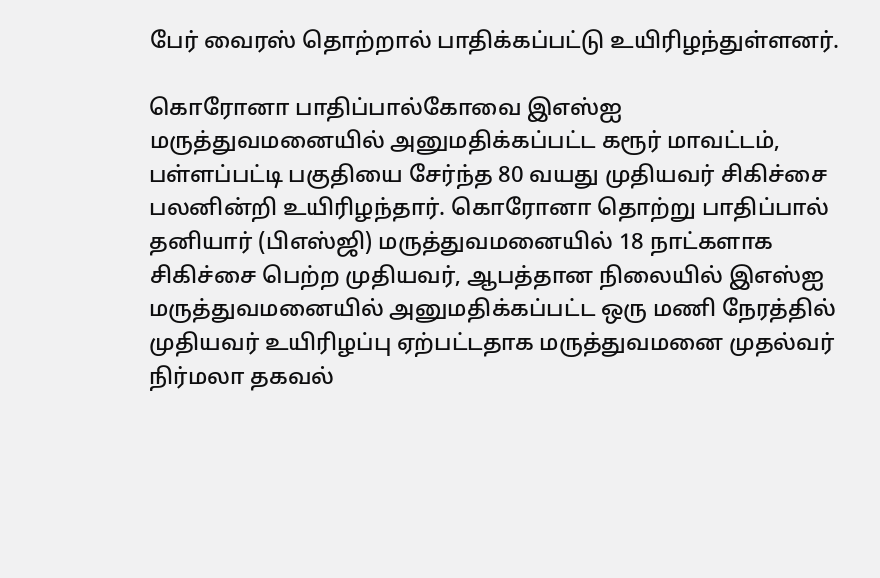பேர் வைரஸ் தொற்றால் பாதிக்கப்பட்டு உயிரிழந்துள்ளனர்.

கொரோனா பாதிப்பால்கோவை இஎஸ்ஐ மருத்துவமனையில் அனுமதிக்கப்பட்ட கரூர் மாவட்டம், பள்ளப்பட்டி பகுதியை சேர்ந்த 80 வயது முதியவர் சிகிச்சை பலனின்றி உயிரிழந்தார். கொரோனா தொற்று பாதிப்பால் தனியார் (பிஎஸ்ஜி) மருத்துவமனையில் 18 நாட்களாக சிகிச்சை பெற்ற முதியவர், ஆபத்தான நிலையில் இஎஸ்ஐ மருத்துவமனையில் அனுமதிக்கப்பட்ட ஒரு மணி நேரத்தில் முதியவர் உயிரிழப்பு ஏற்பட்டதாக மருத்துவமனை முதல்வர் நிர்மலா தகவல்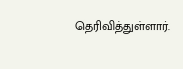தெரிவித்துள்ளார்.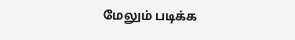மேலும் படிக்க